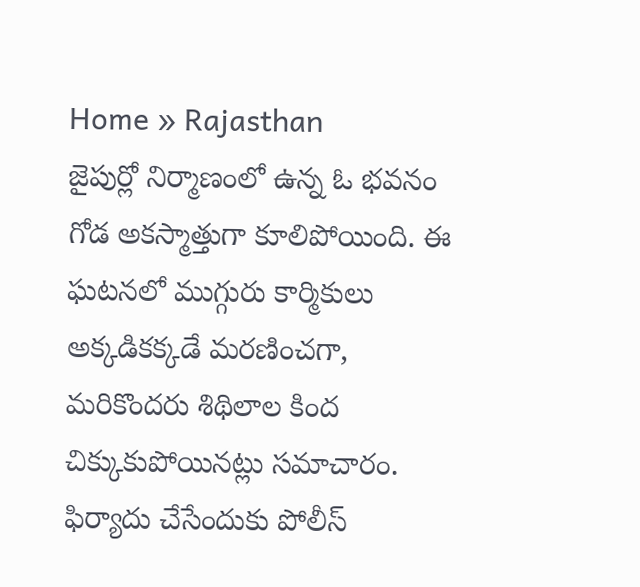Home » Rajasthan
జైపుర్లో నిర్మాణంలో ఉన్న ఓ భవనం గోడ అకస్మాత్తుగా కూలిపోయింది. ఈ ఘటనలో ముగ్గురు కార్మికులు అక్కడికక్కడే మరణించగా, మరికొందరు శిథిలాల కింద చిక్కుకుపోయినట్లు సమాచారం.
ఫిర్యాదు చేసేందుకు పోలీస్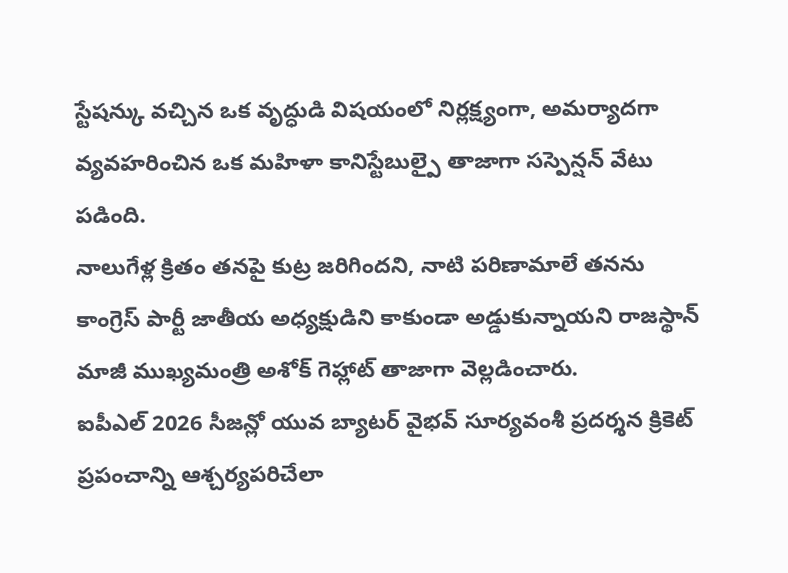స్టేషన్కు వచ్చిన ఒక వృద్ధుడి విషయంలో నిర్లక్ష్యంగా, అమర్యాదగా వ్యవహరించిన ఒక మహిళా కానిస్టేబుల్పై తాజాగా సస్పెన్షన్ వేటు పడింది.
నాలుగేళ్ల క్రితం తనపై కుట్ర జరిగిందని, నాటి పరిణామాలే తనను కాంగ్రెస్ పార్టీ జాతీయ అధ్యక్షుడిని కాకుండా అడ్డుకున్నాయని రాజస్థాన్ మాజీ ముఖ్యమంత్రి అశోక్ గెహ్లాట్ తాజాగా వెల్లడించారు.
ఐపీఎల్ 2026 సీజన్లో యువ బ్యాటర్ వైభవ్ సూర్యవంశీ ప్రదర్శన క్రికెట్ ప్రపంచాన్ని ఆశ్చర్యపరిచేలా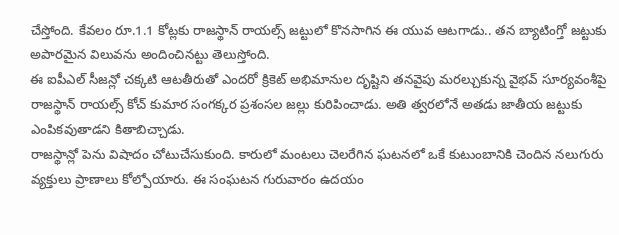చేస్తోంది. కేవలం రూ.1.1 కోట్లకు రాజస్థాన్ రాయల్స్ జట్టులో కొనసాగిన ఈ యువ ఆటగాడు.. తన బ్యాటింగ్తో జట్టుకు అపారమైన విలువను అందించినట్టు తెలుస్తోంది.
ఈ ఐపీఎల్ సీజన్లో చక్కటి ఆటతీరుతో ఎందరో క్రికెట్ అభిమానుల దృష్టిని తనవైపు మరల్చుకున్న వైభవ్ సూర్యవంశీపై రాజస్థాన్ రాయల్స్ కోచ్ కుమార సంగక్కర ప్రశంసల జల్లు కురిపించాడు. అతి త్వరలోనే అతడు జాతీయ జట్టుకు ఎంపికవుతాడని కితాబిచ్చాడు.
రాజస్థాన్లో పెను విషాదం చోటుచేసుకుంది. కారులో మంటలు చెలరేగిన ఘటనలో ఒకే కుటుంబానికి చెందిన నలుగురు వ్యక్తులు ప్రాణాలు కోల్పోయారు. ఈ సంఘటన గురువారం ఉదయం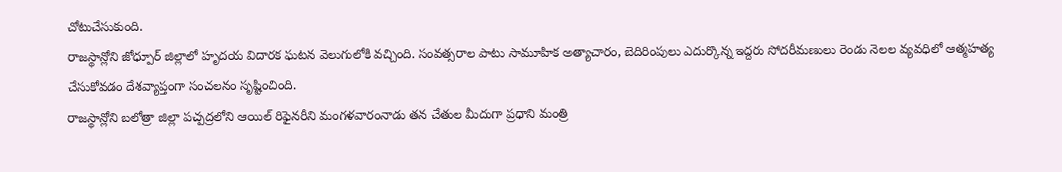చోటుచేసుకుంది.
రాజస్థాన్లోని జోధ్పూర్ జిల్లాలో హృదయ విదారక ఘటన వెలుగులోకి వచ్చింది. సంవత్సరాల పాటు సామూహిక అత్యాచారం, బెదిరింపులు ఎదుర్కొన్న ఇద్దరు సోదరీమణులు రెండు నెలల వ్యవధిలో ఆత్మహత్య చేసుకోవడం దేశవ్యాప్తంగా సంచలనం సృష్టించింది.
రాజస్థాన్లోని బలోత్రా జిల్లా పచ్పద్రలోని ఆయిల్ రిఫైనరీని మంగళవారంనాడు తన చేతుల మీదుగా ప్రధాని మంత్రి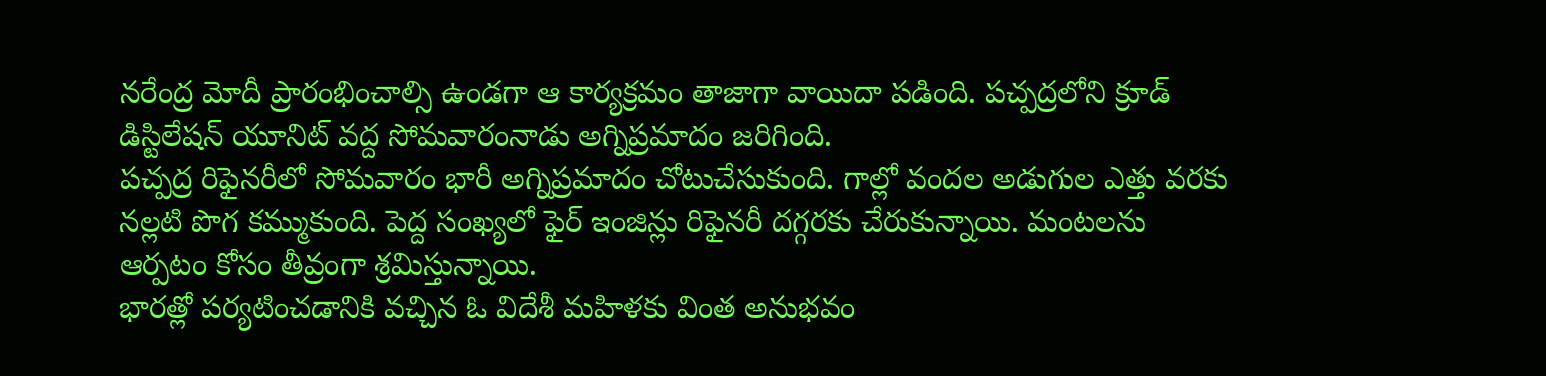నరేంద్ర మోదీ ప్రారంభించాల్సి ఉండగా ఆ కార్యక్రమం తాజాగా వాయిదా పడింది. పచ్పద్రలోని క్రూడ్ డిస్టిలేషన్ యూనిట్ వద్ద సోమవారంనాడు అగ్నిప్రమాదం జరిగింది.
పచ్పద్ర రిఫైనరీలో సోమవారం భారీ అగ్నిప్రమాదం చోటుచేసుకుంది. గాల్లో వందల అడుగుల ఎత్తు వరకు నల్లటి పొగ కమ్ముకుంది. పెద్ద సంఖ్యలో ఫైర్ ఇంజిన్లు రిఫైనరీ దగ్గరకు చేరుకున్నాయి. మంటలను ఆర్పటం కోసం తీవ్రంగా శ్రమిస్తున్నాయి.
భారత్లో పర్యటించడానికి వచ్చిన ఓ విదేశీ మహిళకు వింత అనుభవం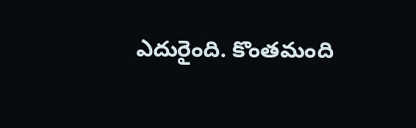ఎదురైంది. కొంతమంది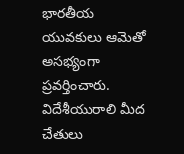భారతీయ యువకులు ఆమెతో అసభ్యంగా ప్రవర్తించారు. విదేశీయురాలి మీద చేతులు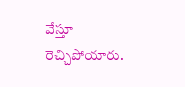వేస్తూ రెచ్చిపోయారు.